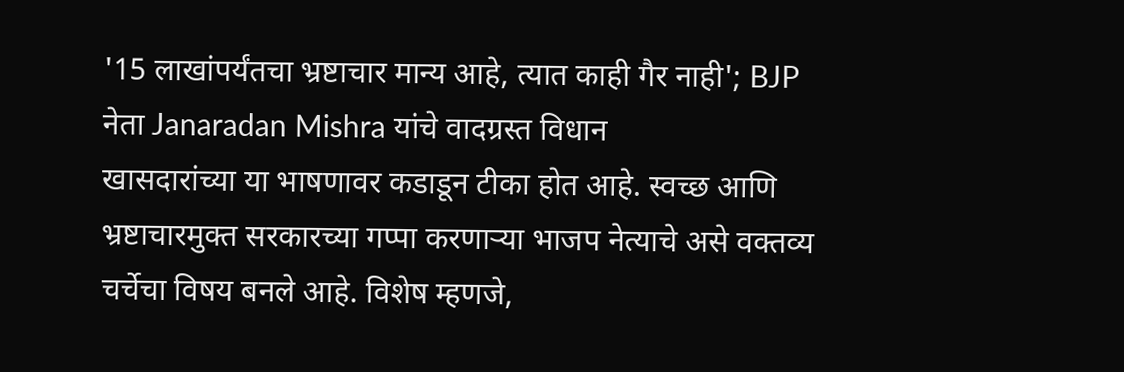'15 लाखांपर्यंतचा भ्रष्टाचार मान्य आहे, त्यात काही गैर नाही'; BJP नेता Janaradan Mishra यांचे वादग्रस्त विधान
खासदारांच्या या भाषणावर कडाडून टीका होत आहे. स्वच्छ आणि भ्रष्टाचारमुक्त सरकारच्या गप्पा करणाऱ्या भाजप नेत्याचे असे वक्तव्य चर्चेचा विषय बनले आहे. विशेष म्हणजे,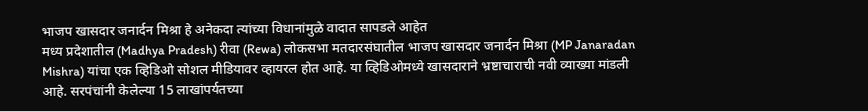भाजप खासदार जनार्दन मिश्रा हे अनेकदा त्यांच्या विधानांमुळे वादात सापडले आहेत
मध्य प्रदेशातील (Madhya Pradesh) रीवा (Rewa) लोकसभा मतदारसंघातील भाजप खासदार जनार्दन मिश्रा (MP Janaradan Mishra) यांचा एक व्हिडिओ सोशल मीडियावर व्हायरल होत आहे. या व्हिडिओमध्ये खासदाराने भ्रष्टाचाराची नवी व्याख्या मांडली आहे. सरपंचांनी केलेल्या 15 लाखांपर्यतच्या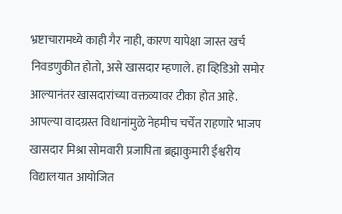भ्रष्टाचारामध्ये काही गैर नाही, कारण यापेक्षा जास्त खर्च निवडणुकीत होतो, असे खासदार म्हणाले. हा व्हिडिओ समोर आल्यानंतर खासदारांच्या वक्तव्यावर टीका होत आहे. आपल्या वादग्रस्त विधानांमुळे नेहमीच चर्चेत राहणारे भाजप खासदार मिश्रा सोमवारी प्रजापिता ब्रह्माकुमारी ईश्वरीय विद्यालयात आयोजित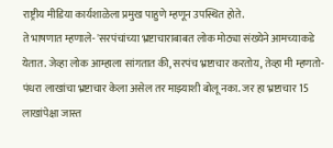राष्ट्रीय मीडिया कार्यशाळेला प्रमुख पाहुणे म्हणून उपस्थित होते.
ते भाषणात म्हणाले- 'सरपंचांच्या भ्रष्टाचाराबाबत लोक मोठ्या संख्येने आमच्याकडे येतात. जेव्हा लोक आम्हाला सांगतात की, सरपंच भ्रष्टाचार करतोय, तेव्हा मी म्हणतो- पंधरा लाखांचा भ्रष्टाचार केला असेल तर माझ्याशी बोलू नका. जर हा भ्रष्टाचार 15 लाखांपेक्षा जास्त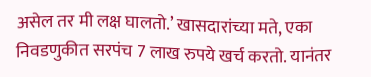असेल तर मी लक्ष घालतो.’ खासदारांच्या मते, एका निवडणुकीत सरपंच 7 लाख रुपये खर्च करतो. यानंतर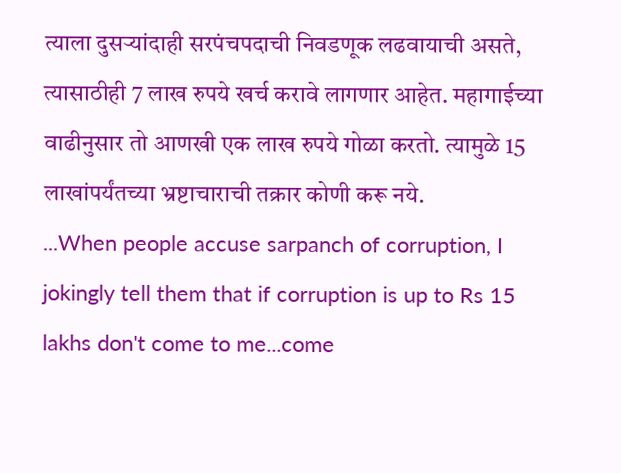त्याला दुसऱ्यांदाही सरपंचपदाची निवडणूक लढवायाची असते, त्यासाठीही 7 लाख रुपये खर्च करावे लागणार आहेत. महागाईच्या वाढीनुसार तो आणखी एक लाख रुपये गोळा करतो. त्यामुळे 15 लाखांपर्यंतच्या भ्रष्टाचाराची तक्रार कोणी करू नये.
...When people accuse sarpanch of corruption, I jokingly tell them that if corruption is up to Rs 15 lakhs don't come to me...come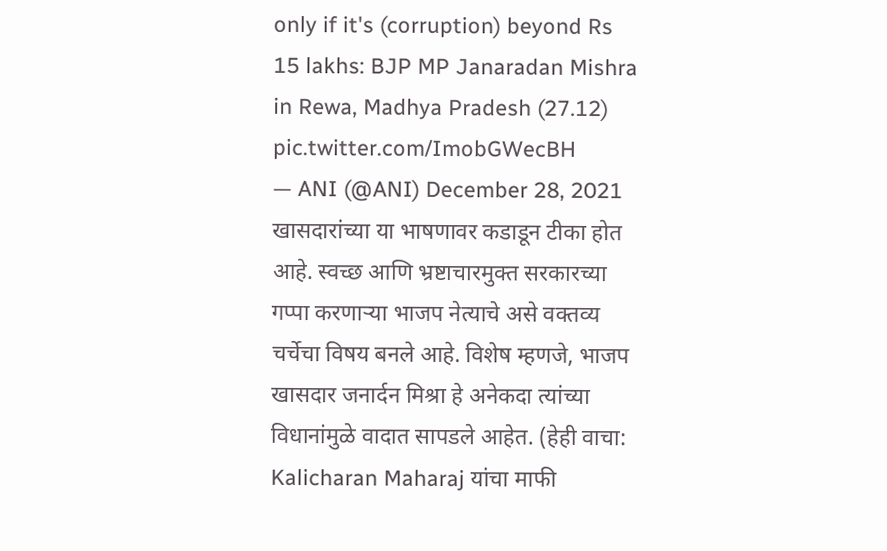only if it's (corruption) beyond Rs 15 lakhs: BJP MP Janaradan Mishra in Rewa, Madhya Pradesh (27.12) pic.twitter.com/ImobGWecBH
— ANI (@ANI) December 28, 2021
खासदारांच्या या भाषणावर कडाडून टीका होत आहे. स्वच्छ आणि भ्रष्टाचारमुक्त सरकारच्या गप्पा करणाऱ्या भाजप नेत्याचे असे वक्तव्य चर्चेचा विषय बनले आहे. विशेष म्हणजे, भाजप खासदार जनार्दन मिश्रा हे अनेकदा त्यांच्या विधानांमुळे वादात सापडले आहेत. (हेही वाचा: Kalicharan Maharaj यांचा माफी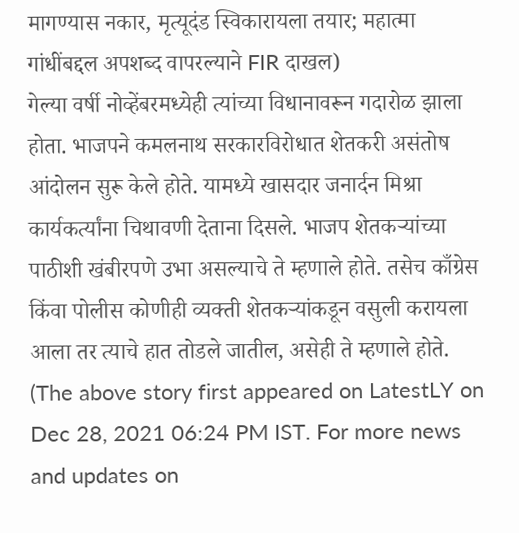मागण्यास नकार, मृत्यूदंड स्विकारायला तयार; महात्मा गांधींबद्दल अपशब्द वापरल्याने FIR दाखल)
गेल्या वर्षी नोव्हेंबरमध्येही त्यांच्या विधानावरून गदारोळ झाला होता. भाजपने कमलनाथ सरकारविरोधात शेतकरी असंतोष आंदोलन सुरू केले होते. यामध्ये खासदार जनार्दन मिश्रा कार्यकर्त्यांना चिथावणी देताना दिसले. भाजप शेतकऱ्यांच्या पाठीशी खंबीरपणे उभा असल्याचे ते म्हणाले होते. तसेच काँग्रेस किंवा पोलीस कोणीही व्यक्ती शेतकऱ्यांकडून वसुली करायला आला तर त्याचे हात तोडले जातील, असेही ते म्हणाले होते.
(The above story first appeared on LatestLY on Dec 28, 2021 06:24 PM IST. For more news and updates on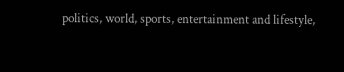politics, world, sports, entertainment and lifestyle,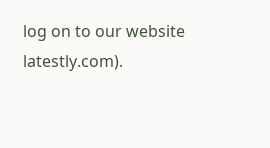log on to our website latestly.com).